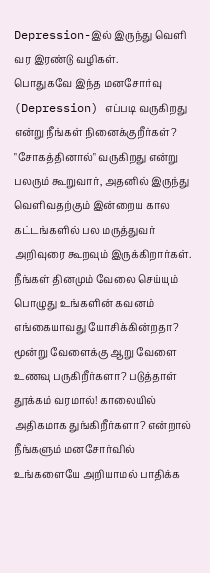Depression-இல் இருந்து வெளி வர இரண்டு வழிகள்.
பொதுகவே இந்த மனசோர்வு (Depression) எப்படி வருகிறது என்று நீங்கள் நினைக்குறீர்கள்?
"சோகத்தினால்" வருகிறது என்று பலரும் கூறுவார், அதனில் இருந்து வெளிவதற்கும் இன்றைய கால கட்டங்களில் பல மருத்துவர் அறிவுரை கூறவும் இருக்கிறார்கள்.
நீங்கள் தினமும் வேலை செய்யும் பொழுது உங்களின் கவனம் எங்கையாவது யோசிக்கின்றதா? மூன்று வேளைக்கு ஆறு வேளை உணவு பருகிறீர்களா? படுத்தாள் தூக்கம் வரமால்! காலையில் அதிகமாக துங்கிறீர்களா? என்றால் நீங்களும் மனசோர்வில் உங்களையே அறியாமல் பாதிக்க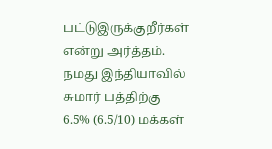பட்டுஇருக்குறீர்கள் என்று அர்த்தம்.
நமது இந்தியாவில் சுமார் பத்திற்கு 6.5% (6.5/10) மக்கள்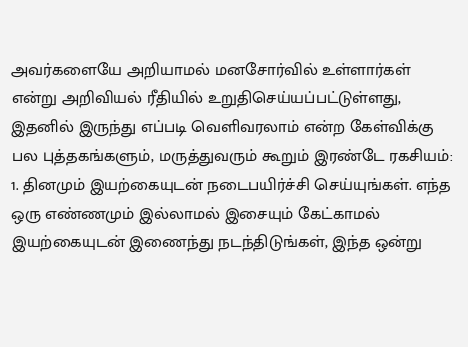அவர்களையே அறியாமல் மனசோர்வில் உள்ளார்கள் என்று அறிவியல் ரீதியில் உறுதிசெய்யப்பட்டுள்ளது, இதனில் இருந்து எப்படி வெளிவரலாம் என்ற கேள்விக்கு பல புத்தகங்களும், மருத்துவரும் கூறும் இரண்டே ரகசியம்:
1. தினமும் இயற்கையுடன் நடைபயிர்ச்சி செய்யுங்கள். எந்த ஒரு எண்ணமும் இல்லாமல் இசையும் கேட்காமல் இயற்கையுடன் இணைந்து நடந்திடுங்கள், இந்த ஒன்று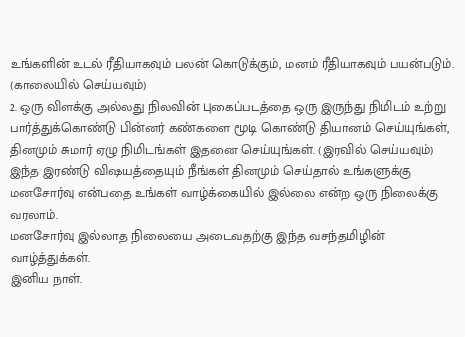உங்களின் உடல் ரீதியாகவும் பலன் கொடுக்கும், மனம் ரீதியாகவும் பயன்படும். (காலையில் செய்யவும்)
2. ஒரு விளக்கு அல்லது நிலவின் புகைப்படத்தை ஒரு இருந்து நிமிடம் உற்று பார்த்துக்கொண்டு பின்னர் கண்களை மூடி கொண்டு தியானம் செய்யுங்கள், தினமும் சுமார் ஏழு நிமிடங்கள் இதனை செய்யுங்கள். (இரவில் செய்யவும்)
இந்த இரண்டு விஷயத்தையும் நீங்கள் தினமும் செய்தால் உங்களுக்கு மனசோர்வு என்பதை உங்கள் வாழ்க்கையில் இல்லை என்ற ஒரு நிலைக்கு வரலாம்.
மனசோர்வு இல்லாத நிலையை அடைவதற்கு இந்த வசந்தமிழின் வாழ்த்துக்கள்.
இனிய நாள்.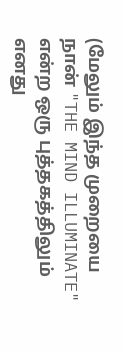(மேலும் இந்த முறையை நான் "THE MIND ILLUMINATE" என்ற ஒரு புத்தகத்திலும் எனது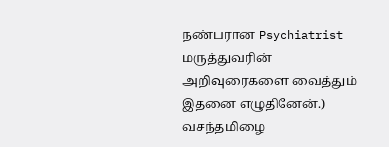நண்பரான Psychiatrist மருத்துவரின் அறிவுரைகளை வைத்தும் இதனை எழுதினேன்.)
வசந்தமிழை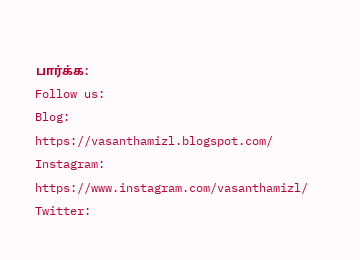பார்க்க:
Follow us:
Blog: https://vasanthamizl.blogspot.com/
Instagram: https://www.instagram.com/vasanthamizl/
Twitter: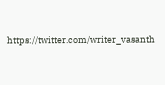https://twitter.com/writer_vasanth